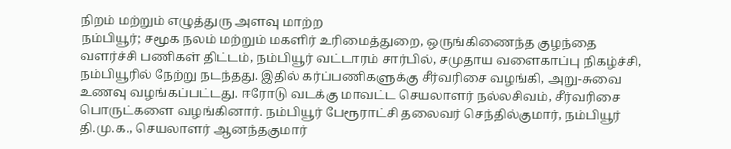நிறம் மற்றும் எழுத்துரு அளவு மாற்ற
நம்பியூர்; சமூக நலம் மற்றும் மகளிர் உரிமைத்துறை, ஒருங்கிணைந்த குழந்தை வளர்ச்சி பணிகள் திட்டம், நம்பியூர் வட்டாரம் சார்பில், சமுதாய வளைகாப்பு நிகழ்ச்சி, நம்பியூரில் நேற்று நடந்தது. இதில் கர்ப்பணிகளுக்கு சீர்வரிசை வழங்கி, அறு-சுவை உணவு வழங்கப்பட்டது. ஈரோடு வடக்கு மாவட்ட செயலாளர் நல்லசிவம், சீர்வரிசை பொருட்களை வழங்கினார். நம்பியூர் பேரூராட்சி தலைவர் செந்தில்குமார், நம்பியூர் தி.மு.க., செயலாளர் ஆனந்தகுமார்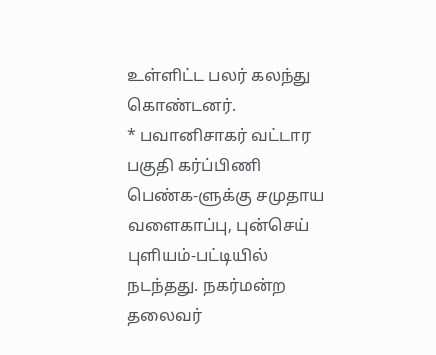உள்ளிட்ட பலர் கலந்து கொண்டனர்.
* பவானிசாகர் வட்டார பகுதி கர்ப்பிணி பெண்க-ளுக்கு சமுதாய வளைகாப்பு, புன்செய் புளியம்-பட்டியில் நடந்தது. நகர்மன்ற தலைவர்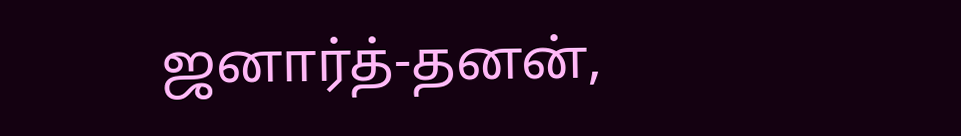ஜனார்த்-தனன்,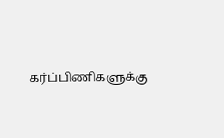கர்ப்பிணிகளுக்கு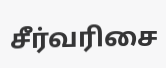சீர்வரிசை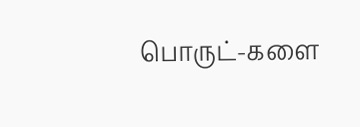பொருட்-களை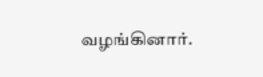வழங்கினார்.